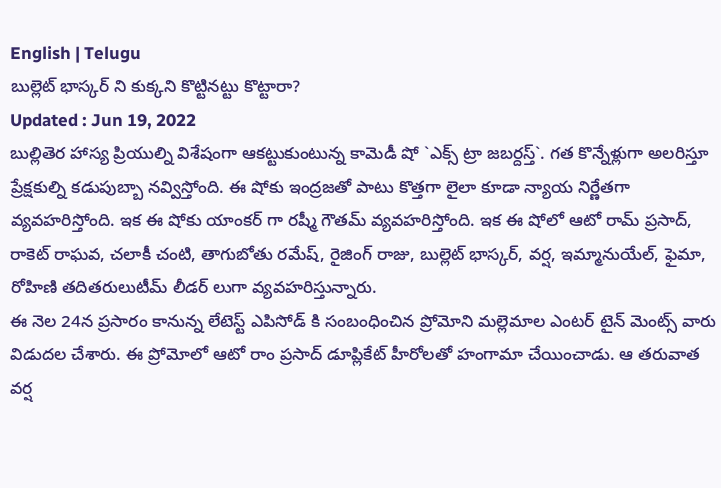English | Telugu
బుల్లెట్ భాస్కర్ ని కుక్కని కొట్టినట్టు కొట్టారా?
Updated : Jun 19, 2022
బుల్లితెర హాస్య ప్రియుల్ని విశేషంగా ఆకట్టుకుంటున్న కామెడీ షో `ఎక్స్ ట్రా జబర్దస్త్`. గత కొన్నేళ్లుగా అలరిస్తూ ప్రేక్షకుల్ని కడుపుబ్బా నవ్విస్తోంది. ఈ షోకు ఇంద్రజతో పాటు కొత్తగా లైలా కూడా న్యాయ నిర్ణేతగా వ్యవహరిస్తోంది. ఇక ఈ షోకు యాంకర్ గా రష్మీ గౌతమ్ వ్యవహరిస్తోంది. ఇక ఈ షోలో ఆటో రామ్ ప్రసాద్, రాకెట్ రాఘవ, చలాకీ చంటి, తాగుబోతు రమేష్, రైజింగ్ రాజు, బుల్లెట్ భాస్కర్, వర్ష, ఇమ్మానుయేల్, ఫైమా, రోహిణి తదితరులుటీమ్ లీడర్ లుగా వ్యవహరిస్తున్నారు.
ఈ నెల 24న ప్రసారం కానున్న లేటెస్ట్ ఎపిసోడ్ కి సంబంధించిన ప్రోమోని మల్లెమాల ఎంటర్ టైన్ మెంట్స్ వారు విడుదల చేశారు. ఈ ప్రోమోలో ఆటో రాం ప్రసాద్ డూప్లికేట్ హీరోలతో హంగామా చేయించాడు. ఆ తరువాత వర్ష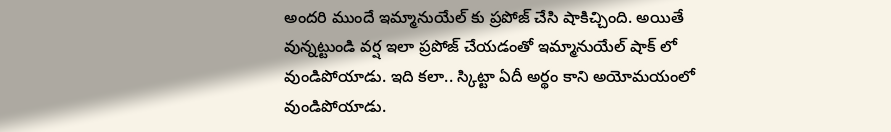అందరి ముందే ఇమ్మానుయేల్ కు ప్రపోజ్ చేసి షాకిచ్చింది. అయితే వున్నట్టుండి వర్ష ఇలా ప్రపోజ్ చేయడంతో ఇమ్మానుయేల్ షాక్ లో వుండిపోయాడు. ఇది కలా.. స్కిట్టా ఏదీ అర్థం కాని అయోమయంలో వుండిపోయాడు.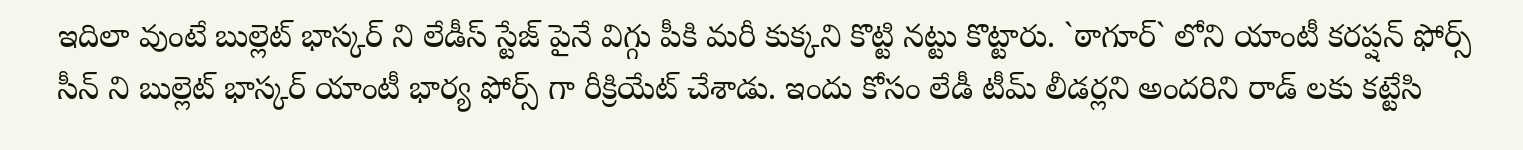ఇదిలా వుంటే బుల్లెట్ భాస్కర్ ని లేడీస్ స్టేజ్ పైనే విగ్గు పీకి మరీ కుక్కని కొట్టి నట్టు కొట్టారు. `ఠాగూర్` లోని యాంటీ కరప్షన్ ఫోర్స్ సీన్ ని బుల్లెట్ భాస్కర్ యాంటీ భార్య ఫోర్స్ గా రీక్రియేట్ చేశాడు. ఇందు కోసం లేడీ టీమ్ లీడర్లని అందరిని రాడ్ లకు కట్టేసి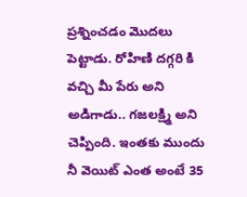ప్రశ్నించడం మొదలు పెట్టాడు. రోహిణి దగ్గరి కి వచ్చి మీ పేరు అని అడిగాడు.. గజలక్ష్మి అని చెప్పింది. ఇంతకు ముందు నీ వెయిట్ ఎంత అంటే 35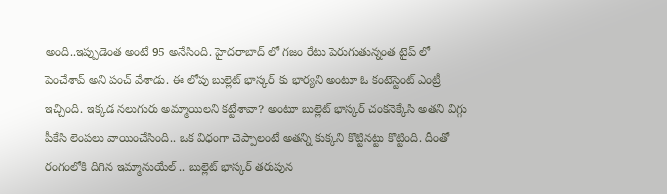అంది..ఇప్పుడెంత అంటే 95 అనేసింది. హైదరాబాద్ లో గజం రేటు పెరుగుతున్నంత టైప్ లో పెంచేశావ్ అని పంచ్ వేశాడు. ఈ లోపు బుల్లెట్ భాస్కర్ కు భార్యని అంటూ ఓ కంటెస్టెంట్ ఎంట్రీ ఇచ్చింది. ఇక్కడ నలుగురు అమ్మాయిలని కట్టేశావా? అంటూ బుల్లెట్ భాస్కర్ చంకనెక్కేసి అతని విగ్గు పీకేసి లెంపలు వాయించేసింది.. ఒక విధంగా చెప్పాలంటే అతన్ని కుక్కని కొట్టినట్టు కొట్టింది. దీంతో రంగంలోకి దిగిన ఇమ్మానుయేల్ .. బుల్లెట్ భాస్కర్ తరుపున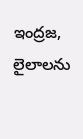ఇంద్రజ, లైలాలను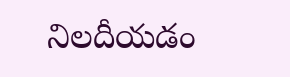నిలదీయడం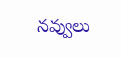నవ్వులు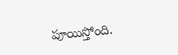పూయిస్తోంది.